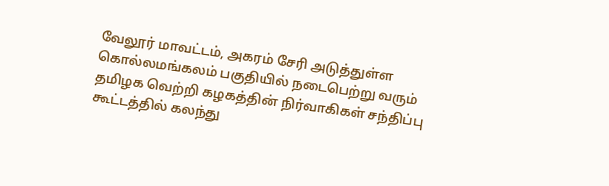வேலூர் மாவட்டம், அகரம் சேரி அடுத்துள்ள கொல்லமங்கலம் பகுதியில் நடைபெற்று வரும் தமிழக வெற்றி கழகத்தின் நிர்வாகிகள் சந்திப்பு கூட்டத்தில் கலந்து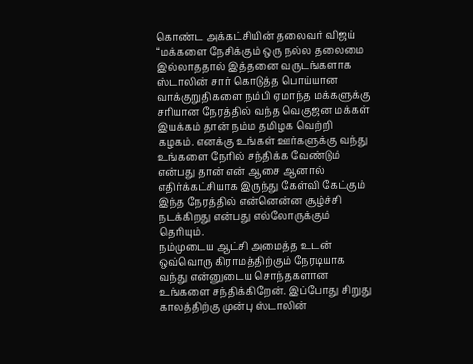கொண்ட அக்கட்சியின் தலைவர் விஜய் “மக்களை நேசிக்கும் ஒரு நல்ல தலைமை இல்லாததால் இத்தனை வருடங்களாக ஸ்டாலின் சார் கொடுத்த பொய்யான வாக்குறுதிகளை நம்பி ஏமாந்த மக்களுக்கு சரியான நேரத்தில் வந்த வெகுஜன மக்கள் இயக்கம் தான் நம்ம தமிழக வெற்றி கழகம். எனக்கு உங்கள் ஊர்களுக்கு வந்து உங்களை நேரில் சந்திக்க வேண்டும் என்பது தான் என் ஆசை ஆனால் எதிர்க்கட்சியாக இருந்து கேள்வி கேட்கும் இந்த நேரத்தில் என்னென்ன சூழ்ச்சி நடக்கிறது என்பது எல்லோருக்கும் தெரியும்.
நம்முடைய ஆட்சி அமைத்த உடன் ஒவ்வொரு கிராமத்திற்கும் நேரடியாக வந்து என்னுடைய சொந்தகளான உங்களை சந்திக்கிறேன். இப்போது சிறுது காலத்திற்கு முன்பு ஸ்டாலின்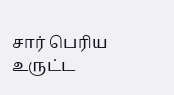சார் பெரிய உருட்ட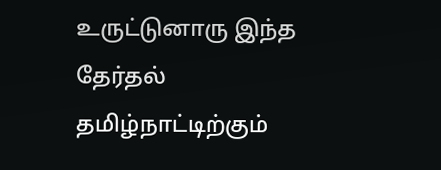உருட்டுனாரு இந்த தேர்தல் தமிழ்நாட்டிற்கும்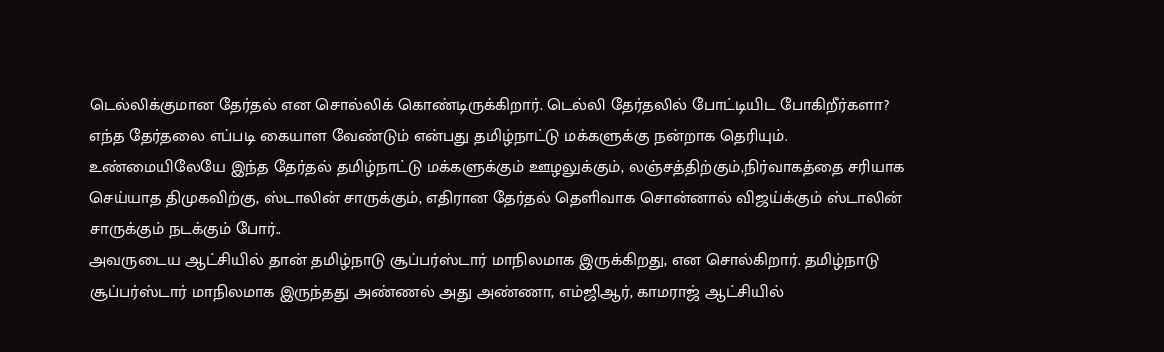டெல்லிக்குமான தேர்தல் என சொல்லிக் கொண்டிருக்கிறார். டெல்லி தேர்தலில் போட்டியிட போகிறீர்களா? எந்த தேர்தலை எப்படி கையாள வேண்டும் என்பது தமிழ்நாட்டு மக்களுக்கு நன்றாக தெரியும். உண்மையிலேயே இந்த தேர்தல் தமிழ்நாட்டு மக்களுக்கும் ஊழலுக்கும், லஞ்சத்திற்கும்,நிர்வாகத்தை சரியாக செய்யாத திமுகவிற்கு, ஸ்டாலின் சாருக்கும், எதிரான தேர்தல் தெளிவாக சொன்னால் விஜய்க்கும் ஸ்டாலின் சாருக்கும் நடக்கும் போர்..
அவருடைய ஆட்சியில் தான் தமிழ்நாடு சூப்பர்ஸ்டார் மாநிலமாக இருக்கிறது, என சொல்கிறார். தமிழ்நாடு சூப்பர்ஸ்டார் மாநிலமாக இருந்தது அண்ணல் அது அண்ணா, எம்ஜிஆர், காமராஜ் ஆட்சியில்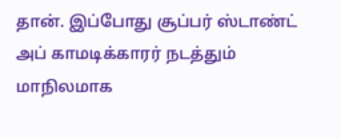தான். இப்போது சூப்பர் ஸ்டாண்ட் அப் காமடிக்காரர் நடத்தும் மாநிலமாக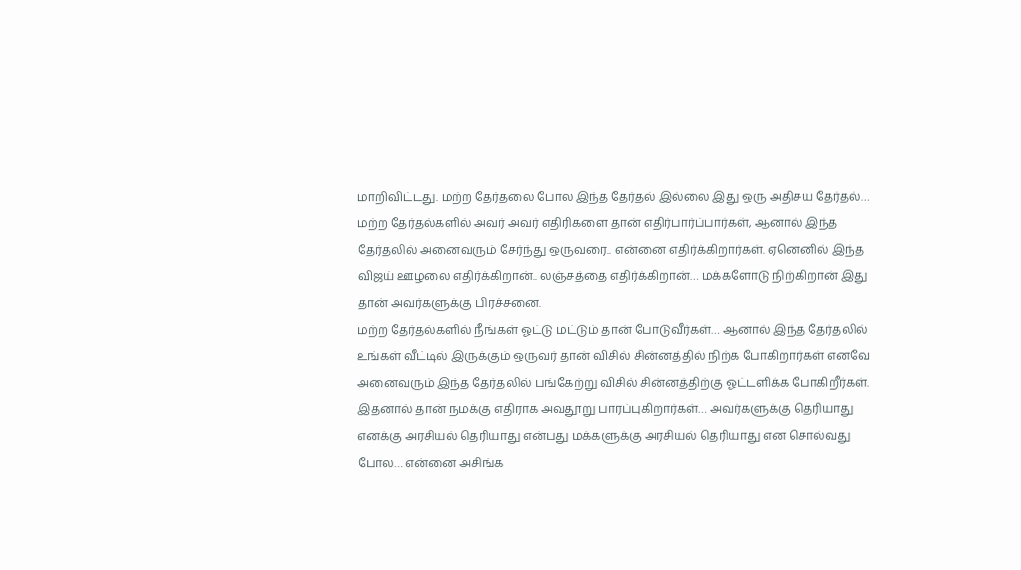மாறிவிட்டது. மற்ற தேர்தலை போல இந்த தேர்தல் இல்லை இது ஒரு அதிசய தேர்தல்… மற்ற தேர்தல்களில் அவர் அவர் எதிரிகளை தான் எதிர்பார்ப்பார்கள், ஆனால் இந்த தேர்தலில் அனைவரும் சேர்ந்து ஒருவரை.. என்னை எதிர்க்கிறார்கள். ஏனெனில் இந்த விஜய் ஊழலை எதிர்க்கிறான்.. லஞ்சத்தை எதிர்க்கிறான்… மக்களோடு நிற்கிறான் இது தான் அவர்களுக்கு பிரச்சனை.
மற்ற தேர்தல்களில் நீங்கள் ஓட்டு மட்டும் தான் போடுவீர்கள்… ஆனால் இந்த தேர்தலில் உங்கள் வீட்டில் இருக்கும் ஒருவர் தான் விசில் சின்னத்தில் நிற்க போகிறார்கள் எனவே அனைவரும் இந்த தேர்தலில் பங்கேற்று விசில் சின்னத்திற்கு ஓட்டளிக்க போகிறீர்கள். இதனால் தான் நமக்கு எதிராக அவதூறு பாரப்புகிறார்கள்… அவர்களுக்கு தெரியாது எனக்கு அரசியல் தெரியாது என்பது மக்களுக்கு அரசியல் தெரியாது என சொல்வது போல… என்னை அசிங்க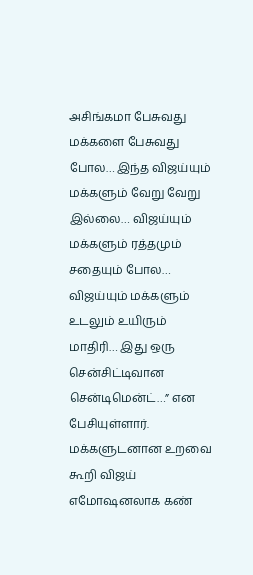அசிங்கமா பேசுவது மக்களை பேசுவது போல… இந்த விஜய்யும் மக்களும் வேறு வேறு இல்லை… விஜய்யும் மக்களும் ரத்தமும் சதையும் போல… விஜய்யும் மக்களும் உடலும் உயிரும் மாதிரி… இது ஒரு சென்சிட்டிவான சென்டிமென்ட்…” என பேசியுள்ளார். மக்களுடனான உறவை கூறி விஜய் எமோஷனலாக கண்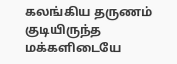கலங்கிய தருணம் குடியிருந்த மக்களிடையே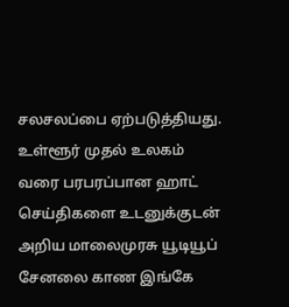சலசலப்பை ஏற்படுத்தியது.
உள்ளூர் முதல் உலகம் வரை பரபரப்பான ஹாட் செய்திகளை உடனுக்குடன் அறிய மாலைமுரசு யூடியூப் சேனலை காண இங்கே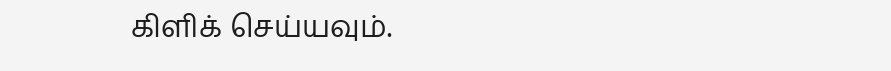கிளிக் செய்யவும்.